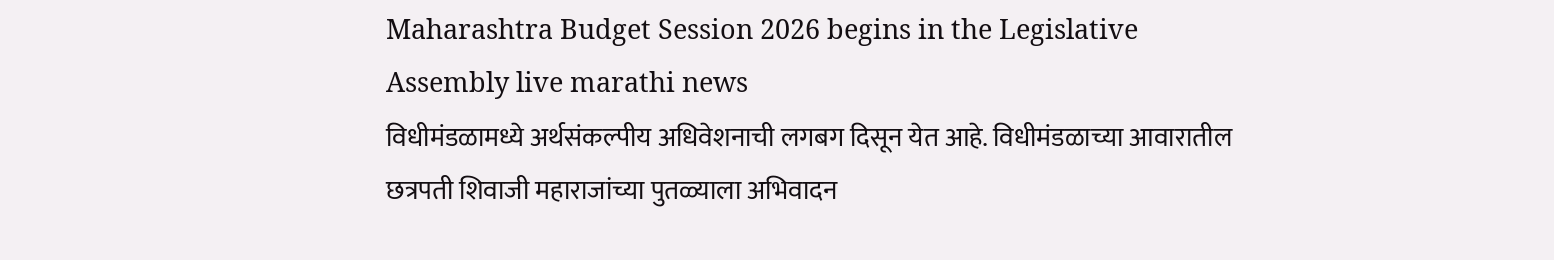Maharashtra Budget Session 2026 begins in the Legislative Assembly live marathi news
विधीमंडळामध्ये अर्थसंकल्पीय अधिवेशनाची लगबग दिसून येत आहे. विधीमंडळाच्या आवारातील छत्रपती शिवाजी महाराजांच्या पुतळ्याला अभिवादन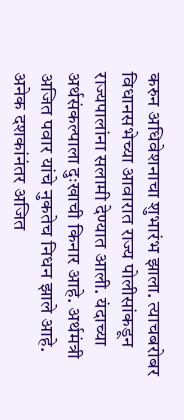करुन अधिवेशनाचा शुभारंभ झाला. त्याचबरोबर विधानसभेच्या आवारात राज्य पोलीसांकडून राज्यपालांना सलामी देण्यात आली. यंदाच्या अर्थसंकल्पाला दुःखाची किनार आहे. अर्थमंत्री अजित पवार यांचे नुकतेच निधन झाले आहे. अनेक दशकांनंतर अजित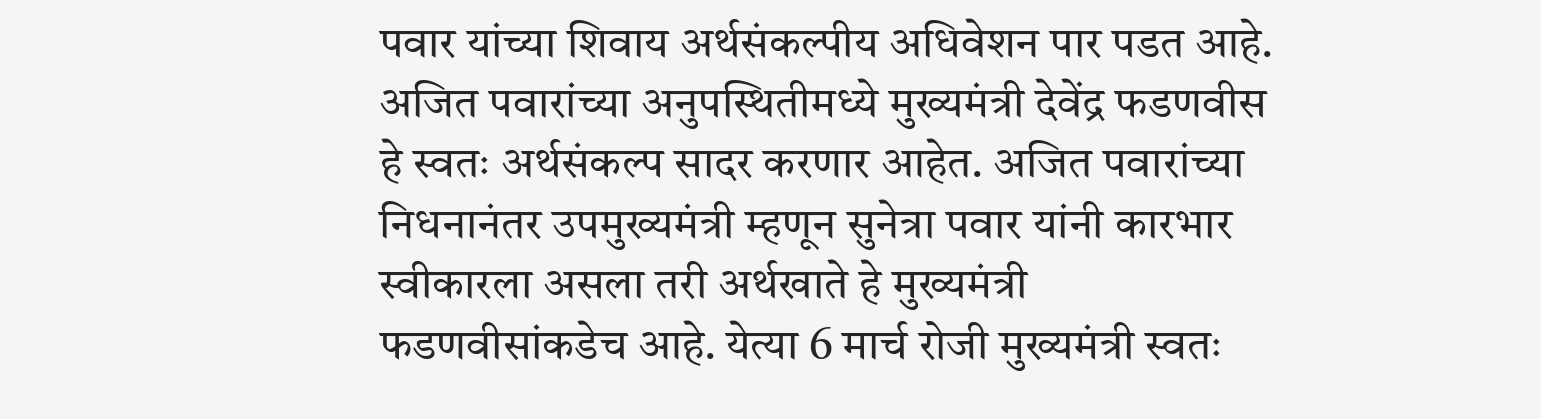पवार यांच्या शिवाय अर्थसंकल्पीय अधिवेशन पार पडत आहे. अजित पवारांच्या अनुपस्थितीमध्ये मुख्यमंत्री देवेंद्र फडणवीस हे स्वतः अर्थसंकल्प सादर करणार आहेत. अजित पवारांच्या निधनानंतर उपमुख्यमंत्री म्हणून सुनेत्रा पवार यांनी कारभार स्वीकारला असला तरी अर्थखाते हे मुख्यमंत्री फडणवीसांकडेच आहे. येत्या 6 मार्च रोजी मुख्यमंत्री स्वतः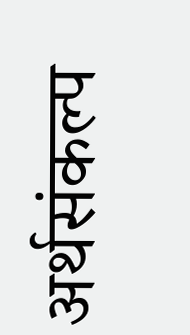अर्थसंकल्प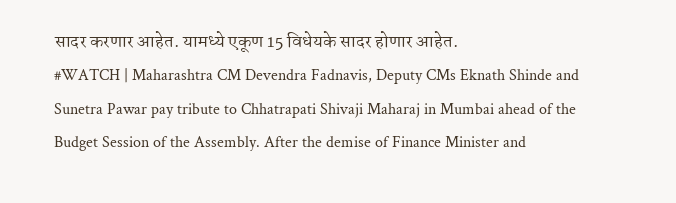सादर करणार आहेत. यामध्ये एकूण 15 विधेयके सादर होणार आहेत.
#WATCH | Maharashtra CM Devendra Fadnavis, Deputy CMs Eknath Shinde and Sunetra Pawar pay tribute to Chhatrapati Shivaji Maharaj in Mumbai ahead of the Budget Session of the Assembly. After the demise of Finance Minister and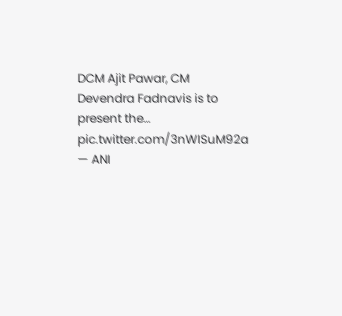DCM Ajit Pawar, CM Devendra Fadnavis is to present the… pic.twitter.com/3nWISuM92a — ANI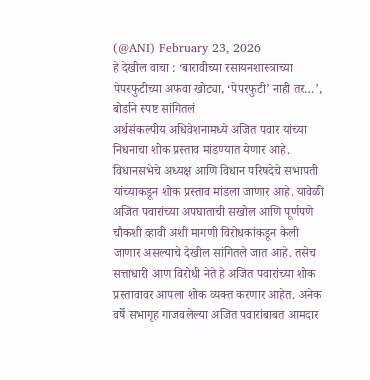(@ANI) February 23, 2026
हे देखील वाचा : ‘बारावीच्या रसायनशास्त्राच्या पेपरफुटीच्या अफवा खोट्या, ‘पेपरफुटी’ नाही तर…’, बोर्डाने स्पष्ट सांगितलं
अर्थसंकल्पीय अधिवेशनामध्ये अजित पवार यांच्या निधनाचा शोक प्रस्ताव मांडण्यात येणार आहे. विधानसभेचे अध्यक्ष आणि विधान परिषदेचे सभापती यांच्याकडून शोक प्रस्ताव मांडला जाणार आहे. यावेळी अजित पवारांच्या अपघाताची सखोल आणि पूर्णपणे चौकशी व्हावी अशी मागणी विरोधकांकडून केली जाणार असल्याचे देखील सांगितले जात आहे. तसेच सत्ताधारी आण विरोधी नेते हे अजित पवारांच्या शोक प्रस्तावावर आपला शोक व्यक्त करणार आहेत. अनेक वर्षे सभागृह गाजवलेल्या अजित पवारांबाबत आमदार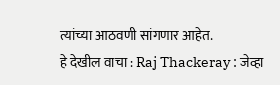त्यांच्या आठवणी सांगणार आहेत.
हे देखील वाचा : Raj Thackeray : जेव्हा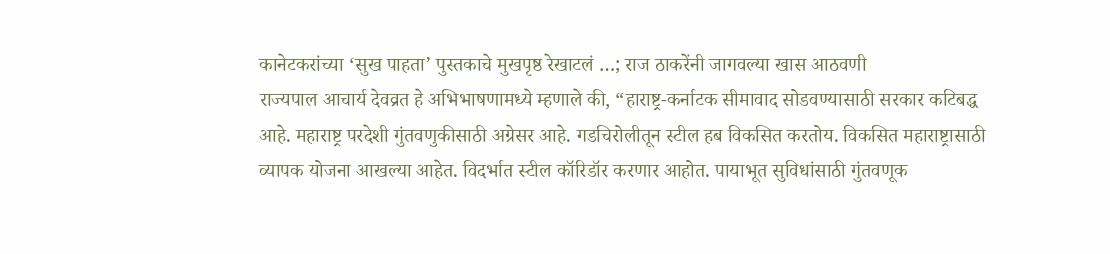कानेटकरांच्या ‘सुख पाहता’ पुस्तकाचे मुखपृष्ठ रेखाटलं …; राज ठाकरेंनी जागवल्या खास आठवणी
राज्यपाल आचार्य देवव्रत हे अभिभाषणामध्ये म्हणाले की, “हाराष्ट्र-कर्नाटक सीमावाद सोडवण्यासाठी सरकार कटिबद्ध आहे. महाराष्ट्र परदेशी गुंतवणुकीसाठी अग्रेसर आहे. गडचिरोलीतून स्टील हब विकसित करतोय. विकसित महाराष्ट्रासाठी व्यापक योजना आखल्या आहेत. विदर्भात स्टील कॉरिडॉर करणार आहोत. पायाभूत सुविधांसाठी गुंतवणूक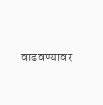वाढवण्यावर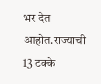भर देत आहोत.राज्याची 13 टक्के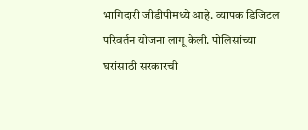भागिदारी जीडीपीमध्ये आहे. व्यापक डिजिटल परिवर्तन योजना लागू केली. पोलिसांच्या घरांसाठी सरकारची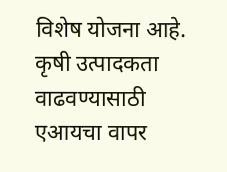विशेष योजना आहे. कृषी उत्पादकता वाढवण्यासाठी एआयचा वापर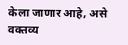केला जाणार आहे, असे वक्तव्य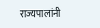राज्यपालांनी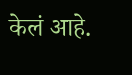केलं आहे.